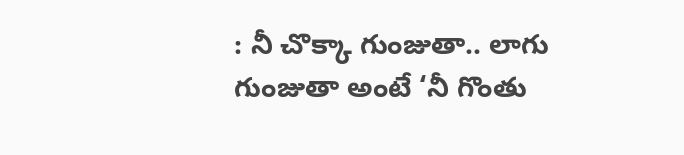: నీ చొక్కా గుంజుతా.. లాగు గుంజుతా అంటే ‘నీ గొంతు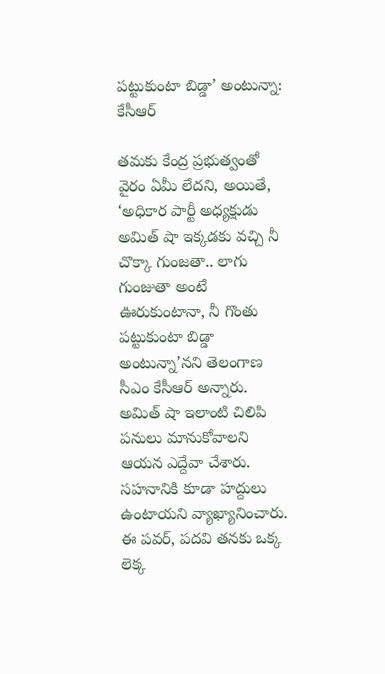ప‌ట్టుకుంటా బిడ్డా’ అంటున్నా: కేసీఆర్

త‌మ‌కు కేంద్ర ప్ర‌భుత్వంతో వైరం ఏమీ లేద‌ని, అయితే, ‘అధికార పార్టీ అధ్య‌క్షుడు అమిత్ షా ఇక్క‌డ‌కు వ‌చ్చి నీ చొక్కా గుంజ‌తా.. లాగు గుంజుతా అంటే ఊరుకుంటానా, నీ గొంతు ప‌ట్టుకుంటా బిడ్డా అంటున్నా’న‌ని తెలంగాణ సీఎం కేసీఆర్ అన్నారు. అమిత్ షా ఇలాంటి చిలిపి ప‌నులు మానుకోవాలని ఆయ‌న ఎద్దేవా చేశారు. స‌హ‌నానికి కూడా హ‌ద్దులు ఉంటాయ‌ని వ్యాఖ్యానించారు. ఈ ప‌వ‌ర్‌, ప‌ద‌వి త‌న‌కు ఒక్క లెక్క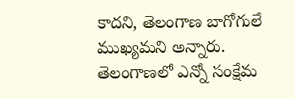కాదని, తెలంగాణ బాగోగులే ముఖ్య‌మ‌ని అన్నారు. తెలంగాణ‌లో ఎన్నో సంక్షేమ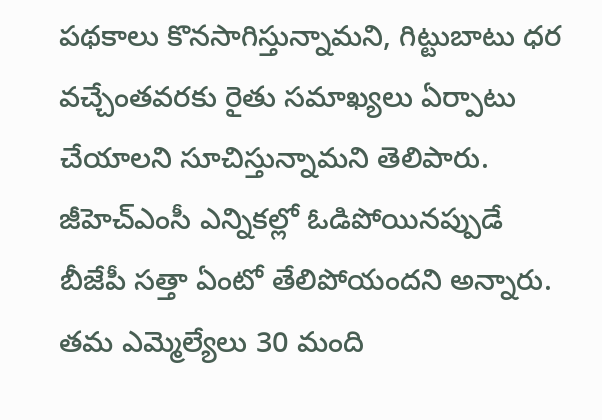ప‌థ‌కాలు కొన‌సాగిస్తున్నామ‌ని, గిట్టుబాటు ధ‌ర వ‌చ్చేంత‌వ‌ర‌కు రైతు స‌మాఖ్య‌లు ఏర్పాటు చేయాల‌ని సూచిస్తున్నామ‌ని తెలిపారు. జీహెచ్ఎంసీ ఎన్నిక‌ల్లో ఓడిపోయిన‌ప్పుడే బీజేపీ స‌త్తా ఏంటో తేలిపోయంద‌ని అన్నారు. త‌మ‌ ఎమ్మెల్యేలు 30 మంది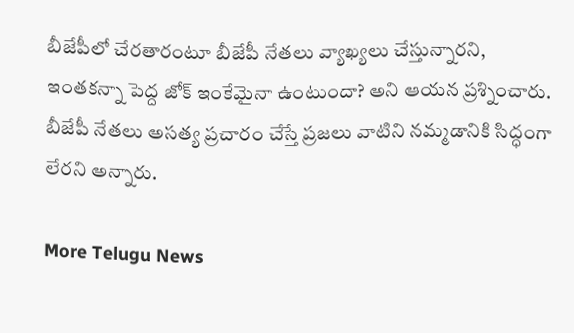బీజేపీలో చేర‌తారంటూ బీజేపీ నేత‌లు వ్యాఖ్య‌లు చేస్తున్నార‌ని, ఇంత‌క‌న్నా పెద్ద‌ జోక్ ఇంకేమైనా ఉంటుందా? అని ఆయ‌న ప్ర‌శ్నించారు. బీజేపీ నేతలు అసత్య ప్రచారం చేస్తే ప్రజలు వాటిని నమ్మడానికి సిద్ధంగా లేరని అన్నారు.

More Telugu News